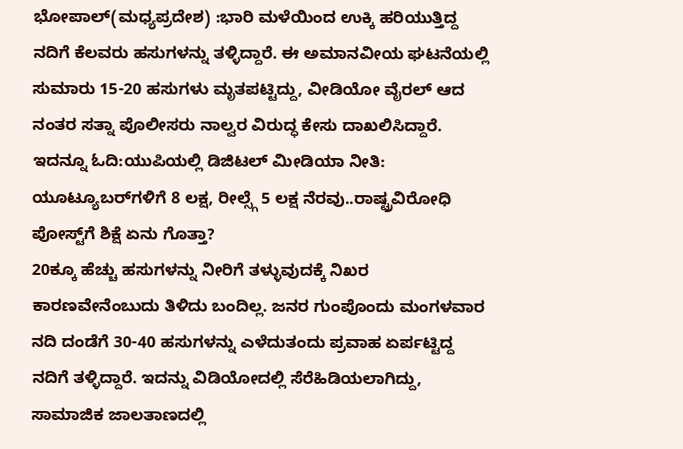ಭೋಪಾಲ್(ಮಧ್ಯಪ್ರದೇಶ) :ಭಾರಿ ಮಳೆಯಿಂದ ಉಕ್ಕಿ ಹರಿಯುತ್ತಿದ್ದ ನದಿಗೆ ಕೆಲವರು ಹಸುಗಳನ್ನು ತಳ್ಳಿದ್ದಾರೆ. ಈ ಅಮಾನವೀಯ ಘಟನೆಯಲ್ಲಿ ಸುಮಾರು 15-20 ಹಸುಗಳು ಮೃತಪಟ್ಟಿದ್ದು, ವೀಡಿಯೋ ವೈರಲ್ ಆದ ನಂತರ ಸತ್ನಾ ಪೊಲೀಸರು ನಾಲ್ವರ ವಿರುದ್ಧ ಕೇಸು ದಾಖಲಿಸಿದ್ದಾರೆ.
ಇದನ್ನೂ ಓದಿ:ಯುಪಿಯಲ್ಲಿ ಡಿಜಿಟಲ್ ಮೀಡಿಯಾ ನೀತಿ: ಯೂಟ್ಯೂಬರ್‌ಗಳಿಗೆ 8 ಲಕ್ಷ, ರೀಲ್ಸ್ಗೆ 5 ಲಕ್ಷ ನೆರವು..ರಾಷ್ಟ್ರವಿರೋಧಿ ಪೋಸ್ಟ್‌ಗೆ ಶಿಕ್ಷೆ ಏನು ಗೊತ್ತಾ?
20ಕ್ಕೂ ಹೆಚ್ಚು ಹಸುಗಳನ್ನು ನೀರಿಗೆ ತಳ್ಳುವುದಕ್ಕೆ ನಿಖರ ಕಾರಣವೇನೆಂಬುದು ತಿಳಿದು ಬಂದಿಲ್ಲ. ಜನರ ಗುಂಪೊಂದು ಮಂಗಳವಾರ ನದಿ ದಂಡೆಗೆ 30-40 ಹಸುಗಳನ್ನು ಎಳೆದುತಂದು ಪ್ರವಾಹ ಏರ್ಪಟ್ಟಿದ್ದ ನದಿಗೆ ತಳ್ಳಿದ್ದಾರೆ. ಇದನ್ನು ವಿಡಿಯೋದಲ್ಲಿ ಸೆರೆಹಿಡಿಯಲಾಗಿದ್ದು, ಸಾಮಾಜಿಕ ಜಾಲತಾಣದಲ್ಲಿ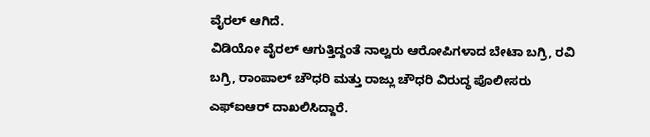ವೈರಲ್ ಆಗಿದೆ.
ವಿಡಿಯೋ ವೈರಲ್ ಆಗುತ್ತಿದ್ದಂತೆ ನಾಲ್ವರು ಆರೋಪಿಗಳಾದ ಬೇಟಾ ಬಗ್ರಿ, ರವಿ ಬಗ್ರಿ, ರಾಂಪಾಲ್ ಚೌಧರಿ ಮತ್ತು ರಾಜ್ಲು ಚೌಧರಿ ವಿರುದ್ಧ ಪೊಲೀಸರು ಎಫ್‌ಐಆರ್ ದಾಖಲಿಸಿದ್ದಾರೆ.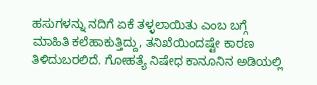ಹಸುಗಳನ್ನು ನದಿಗೆ ಏಕೆ ತಳ್ಳಲಾಯಿತು ಎಂಬ ಬಗ್ಗೆ ಮಾಹಿತಿ ಕಲೆಹಾಕುತ್ತಿದ್ದು, ತನಿಖೆಯಿಂದಷ್ಟೇ ಕಾರಣ ತಿಳಿದುಬರಲಿದೆ. ಗೋಹತ್ಯೆ ನಿಷೇಧ ಕಾನೂನಿನ ಅಡಿಯಲ್ಲಿ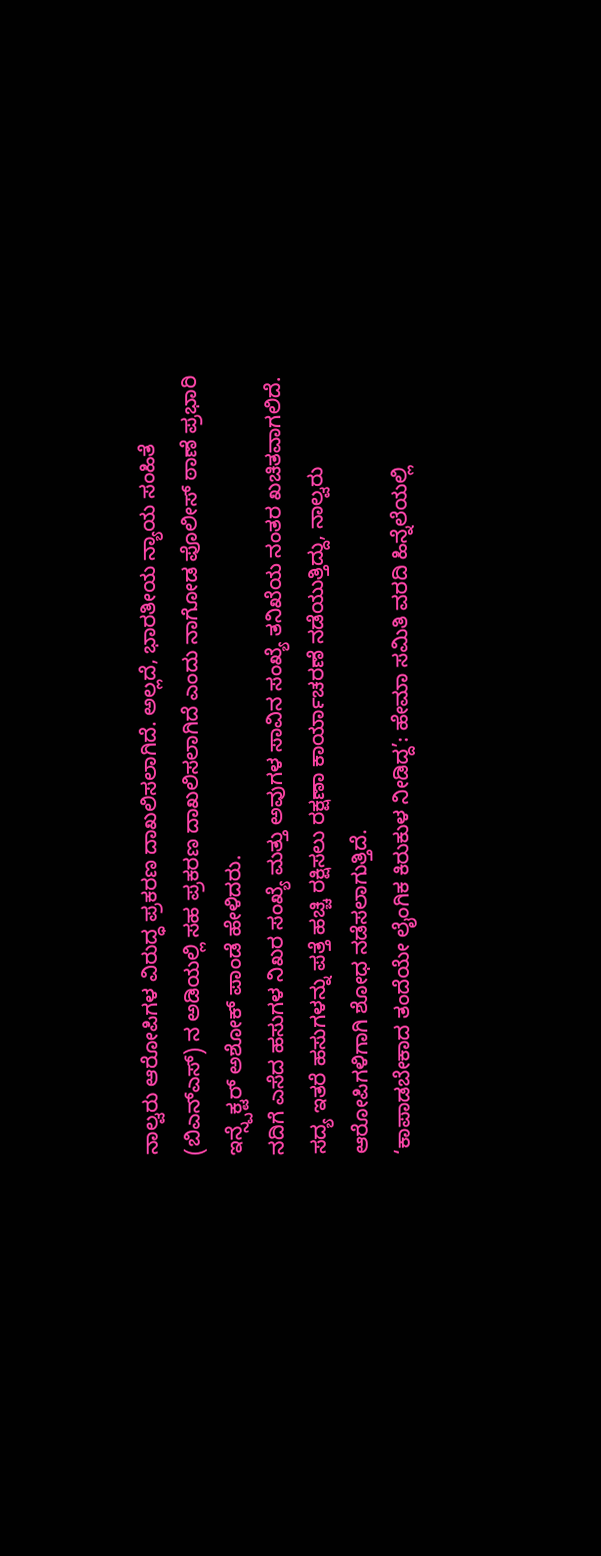ನಾಲ್ವರು ಆರೋಪಿಗಳ ವಿರುದ್ಧ ಪ್ರಕರಣ ದಾಖಲಿಸಲಾಗಿದೆ. ಅಲ್ಲದೆ, ಭಾರತೀಯ ನ್ಯಾಯ ಸಂಹಿತೆ (ಬಿಎನ್ಎಸ್) ನ ಅಡಿಯಲ್ಲಿ ಸಹ ಪ್ರಕರಣ ದಾಖಲಿಸಲಾಗಿದೆ ಎಂದು ನಾಗೋಡ ಪೊಲೀಸ್ ಠಾಣೆ ಪ್ರಭಾರಿ ಇನ್ಸ್ಪೆಕ್ಟರ್ ಅಶೋಕ್ ಪಾಂಡೆ ಹೇಳಿದರು.
ನದಿಗೆ ಎಸೆದ ಹಸುಗಳ ನಿಖರ ಸಂಖ್ಯೆ ಮತ್ತು ಅವುಗಳ ಸಾವಿನ ಸಂಖ್ಯೆ ತನಿಖೆಯ ನಂತರ ಖಚಿತವಾಗಲಿದೆ. ಸದ್ಯ ಇತರೆ ಹಸುಗಳನ್ನು ಪತ್ತೆ ಹಚ್ಚಿ ರಕ್ಷಿಸಲು ರಕ್ಷಣಾ ಕಾರ್ಯಾಚರಣೆ ನಡೆಯುತ್ತಿದ್ದು, ನಾಲ್ವರು ಆರೋಪಿಗಳಿಗಾಗಿ ಶೋಧ ನಡೆಸಲಾಗುತ್ತಿದೆ.
‘ಕಾಪಾಡಬೇಕಾದ ತಂದೆಯೇ ಲೈಂಗಿಕ ಕಿರುಕುಳ ನೀಡಿದ್ದ’: ಹೇಮಾ ಸಮಿತಿ ವರದಿ ಹಿನ್ನೆಲೆಯಲ್ಲಿ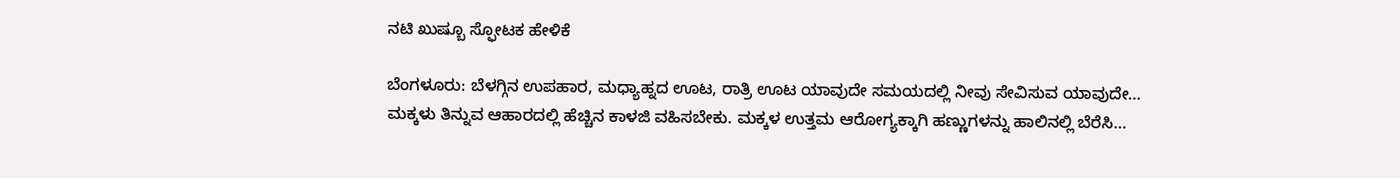ನಟಿ ಖುಷ್ಬೂ ಸ್ಫೋಟಕ ಹೇಳಿಕೆ

ಬೆಂಗಳೂರು: ಬೆಳಗ್ಗಿನ ಉಪಹಾರ, ಮಧ್ಯಾಹ್ನದ ಊಟ, ರಾತ್ರಿ ಊಟ ಯಾವುದೇ ಸಮಯದಲ್ಲಿ ನೀವು ಸೇವಿಸುವ ಯಾವುದೇ…
ಮಕ್ಕಳು ತಿನ್ನುವ ಆಹಾರದಲ್ಲಿ ಹೆಚ್ಚಿನ ಕಾಳಜಿ ವಹಿಸಬೇಕು. ಮಕ್ಕಳ ಉತ್ತಮ ಆರೋಗ್ಯಕ್ಕಾಗಿ ಹಣ್ಣುಗಳನ್ನು ಹಾಲಿನಲ್ಲಿ ಬೆರೆಸಿ…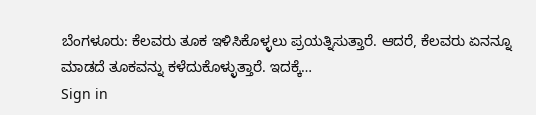ಬೆಂಗಳೂರು: ಕೆಲವರು ತೂಕ ಇಳಿಸಿಕೊಳ್ಳಲು ಪ್ರಯತ್ನಿಸುತ್ತಾರೆ. ಆದರೆ, ಕೆಲವರು ಏನನ್ನೂ ಮಾಡದೆ ತೂಕವನ್ನು ಕಳೆದುಕೊಳ್ಳುತ್ತಾರೆ. ಇದಕ್ಕೆ…
Sign in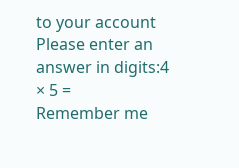to your account
Please enter an answer in digits:4 × 5 =
Remember me